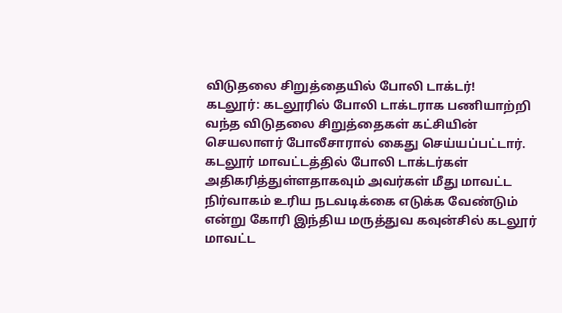விடுதலை சிறுத்தையில் போலி டாக்டர்!
கடலூர்: கடலூரில் போலி டாக்டராக பணியாற்றி வந்த விடுதலை சிறுத்தைகள் கட்சியின் செயலாளர் போலீசாரால் கைது செய்யப்பட்டார்.
கடலூர் மாவட்டத்தில் போலி டாக்டர்கள் அதிகரித்துள்ளதாகவும் அவர்கள் மீது மாவட்ட நிர்வாகம் உரிய நடவடிக்கை எடுக்க வேண்டும் என்று கோரி இந்திய மருத்துவ கவுன்சில் கடலூர் மாவட்ட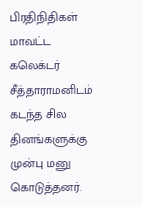பிரதிநிதிகள் மாவட்ட கலெக்டர் சீத்தாராமனிடம் கடந்த சில தினங்களுக்கு முன்பு மனு கொடுத்தனர்.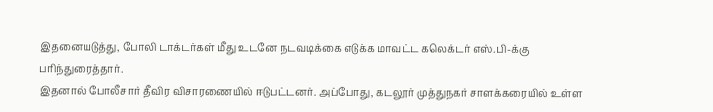இதனையடுத்து, போலி டாக்டர்கள் மீது உடனே நடவடிக்கை எடுக்க மாவட்ட கலெக்டர் எஸ்.பி-க்கு பரிந்துரைத்தார்.
இதனால் போலீசார் தீவிர விசாரணையில் ஈடுபட்டனர். அப்போது, கடலூர் முத்துநகர் சாளக்கரையில் உள்ள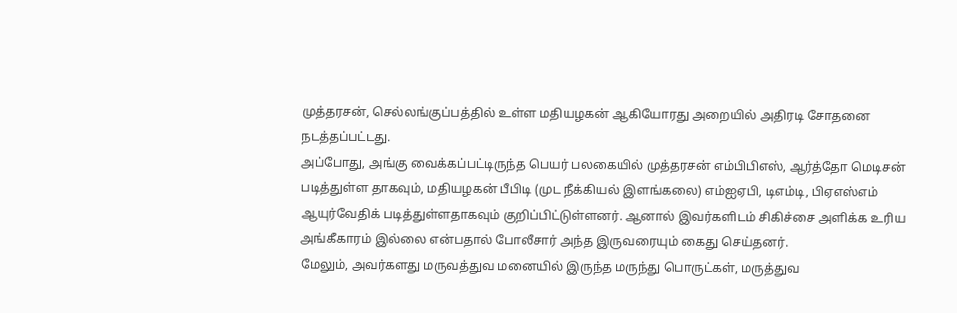முத்தரசன், செல்லங்குப்பத்தில் உள்ள மதியழகன் ஆகியோரது அறையில் அதிரடி சோதனை நடத்தப்பட்டது.
அப்போது, அங்கு வைக்கப்பட்டிருந்த பெயர் பலகையில் முத்தரசன் எம்பிபிஎஸ், ஆர்த்தோ மெடிசன் படித்துள்ள தாகவும், மதியழகன் பீபிடி (முட நீக்கியல் இளங்கலை) எம்ஐஏபி, டிஎம்டி, பிஏஎஸ்எம் ஆயுர்வேதிக் படித்துள்ளதாகவும் குறிப்பிட்டுள்ளனர். ஆனால் இவர்களிடம் சிகிச்சை அளிக்க உரிய அங்கீகாரம் இல்லை என்பதால் போலீசார் அந்த இருவரையும் கைது செய்தனர்.
மேலும், அவர்களது மருவத்துவ மனையில் இருந்த மருந்து பொருட்கள், மருத்துவ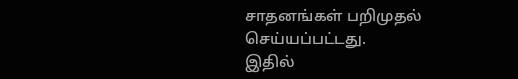சாதனங்கள் பறிமுதல் செய்யப்பட்டது.
இதில்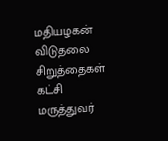மதியழகன் விடுதலை சிறுத்தைகள் கட்சி மருத்துவர்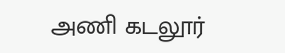அணி கடலூர்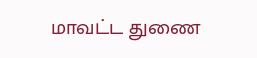மாவட்ட துணை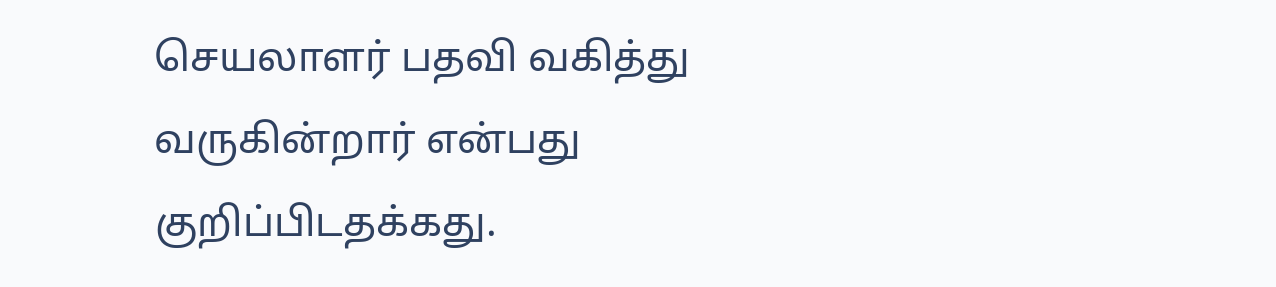செயலாளர் பதவி வகித்து வருகின்றார் என்பது குறிப்பிடதக்கது.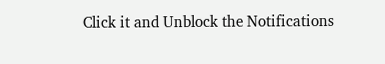Click it and Unblock the Notifications